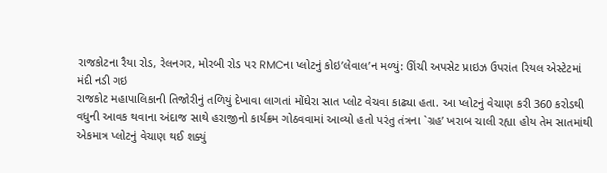રાજકોટના રૈયા રોડ, રેલનગર, મોરબી રોડ પર RMCના પ્લોટનું કોઇ’લેવાલ’ન મળ્યું: ઊંચી અપસેટ પ્રાઇઝ ઉપરાંત રિયલ એસ્ટેટમાં મંદી નડી ગઇ
રાજકોટ મહાપાલિકાની તિજોરીનું તળિયું દેખાવા લાગતાં મોંઘેરા સાત પ્લોટ વેચવા કાઢ્યા હતા. આ પ્લોટનું વેચાણ કરી 360 કરોડથી વધુની આવક થવાના અંદાજ સાથે હરાજીનો કાર્યક્રમ ગોઠવવામાં આવ્યો હતો પરંતુ તંત્રના `ગ્રહ’ ખરાબ ચાલી રહ્યા હોય તેમ સાતમાંથી એકમાત્ર પ્લોટનું વેચાણ થઈ શક્યું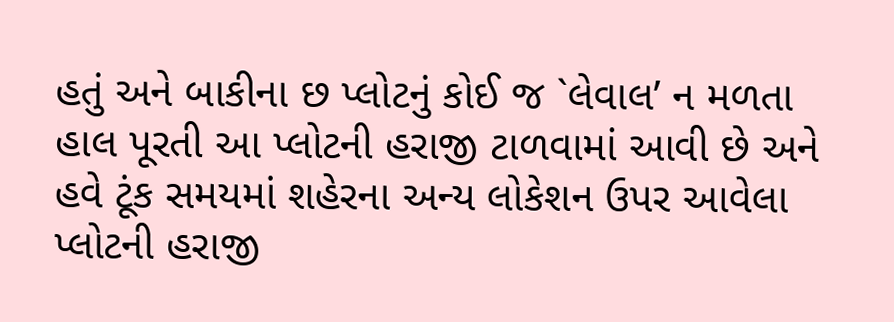હતું અને બાકીના છ પ્લોટનું કોઈ જ `લેવાલ’ ન મળતા હાલ પૂરતી આ પ્લોટની હરાજી ટાળવામાં આવી છે અને હવે ટૂંક સમયમાં શહેરના અન્ય લોકેશન ઉપર આવેલા પ્લોટની હરાજી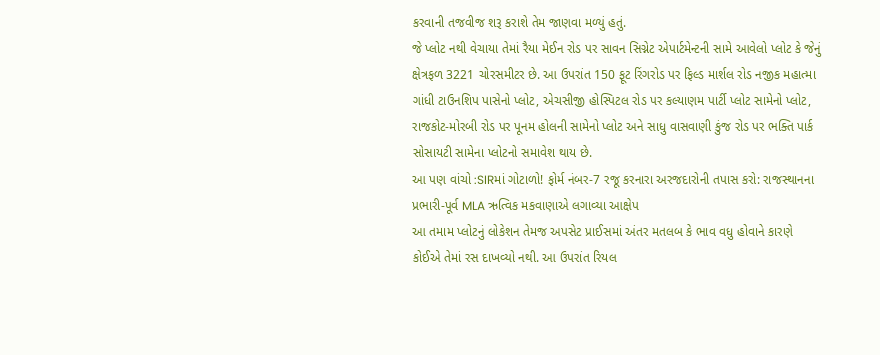કરવાની તજવીજ શરૂ કરાશે તેમ જાણવા મળ્યું હતું.
જે પ્લોટ નથી વેચાયા તેમાં રૈયા મેઈન રોડ પર સાવન સિગ્નેટ એપાર્ટમેન્ટની સામે આવેલો પ્લોટ કે જેનું ક્ષેત્રફળ 3221 ચોરસમીટર છે. આ ઉપરાંત 150 ફૂટ રિંગરોડ પર ફિલ્ડ માર્શલ રોડ નજીક મહાત્મા ગાંધી ટાઉનશિપ પાસેનો પ્લોટ, એચસીજી હોસ્પિટલ રોડ પર કલ્યાણમ પાર્ટી પ્લોટ સામેનો પ્લોટ, રાજકોટ-મોરબી રોડ પર પૂનમ હોલની સામેનો પ્લોટ અને સાધુ વાસવાણી કુંજ રોડ પર ભક્તિ પાર્ક સોસાયટી સામેના પ્લોટનો સમાવેશ થાય છે.
આ પણ વાંચો :SIRમાં ગોટાળો! ફોર્મ નંબર-7 રજૂ કરનારા અરજદારોની તપાસ કરો: રાજસ્થાનના પ્રભારી-પૂર્વ MLA ઋત્વિક મકવાણાએ લગાવ્યા આક્ષેપ
આ તમામ પ્લોટનું લોકેશન તેમજ અપસેટ પ્રાઈસમાં અંતર મતલબ કે ભાવ વધુ હોવાને કારણે કોઈએ તેમાં રસ દાખવ્યો નથી. આ ઉપરાંત રિયલ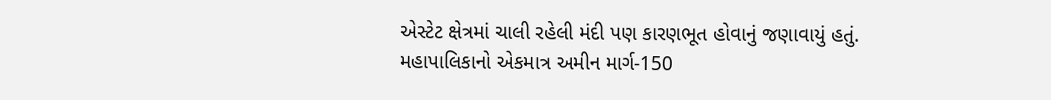એસ્ટેટ ક્ષેત્રમાં ચાલી રહેલી મંદી પણ કારણભૂત હોવાનું જણાવાયું હતું.
મહાપાલિકાનો એકમાત્ર અમીન માર્ગ-150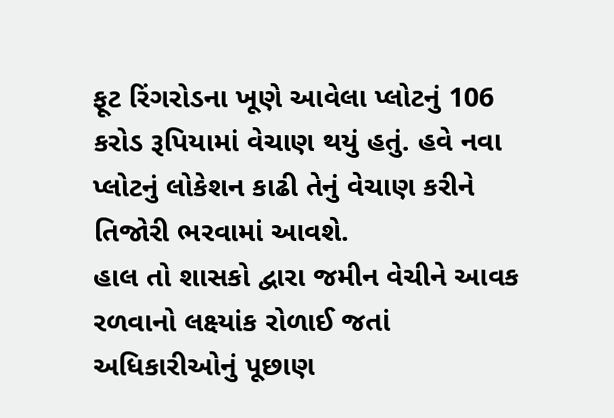ફૂટ રિંગરોડના ખૂણે આવેલા પ્લોટનું 106 કરોડ રૂપિયામાં વેચાણ થયું હતું. હવે નવા પ્લોટનું લોકેશન કાઢી તેનું વેચાણ કરીને તિજોરી ભરવામાં આવશે.
હાલ તો શાસકો દ્વારા જમીન વેચીને આવક રળવાનો લક્ષ્યાંક રોળાઈ જતાં અધિકારીઓનું પૂછાણ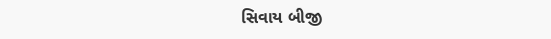સિવાય બીજી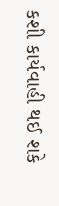કશી કાર્યવાહી થઈ શકે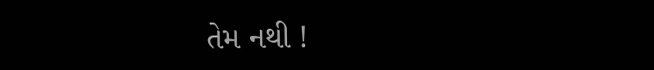તેમ નથી !